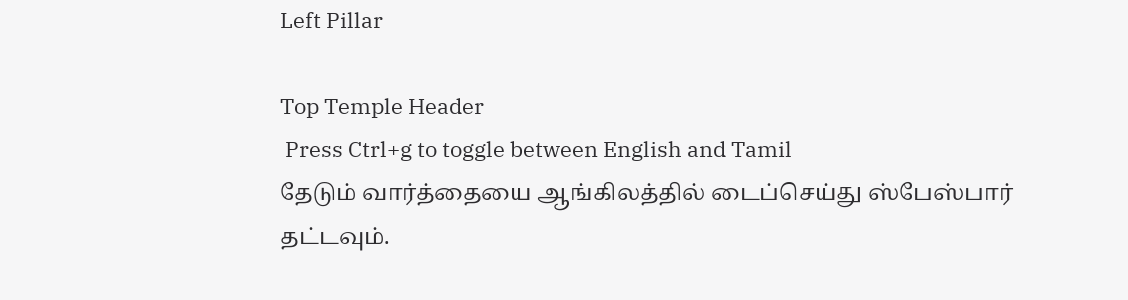Left Pillar

Top Temple Header
 Press Ctrl+g to toggle between English and Tamil
தேடும் வார்த்தையை ஆங்கிலத்தில் டைப்செய்து ஸ்பேஸ்பார் தட்டவும்.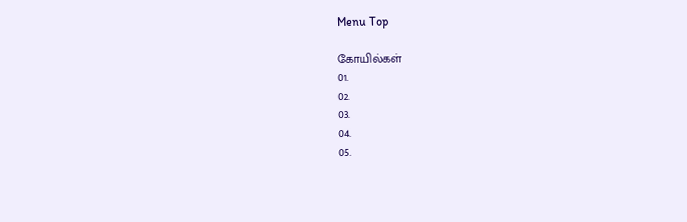Menu Top

கோயில்கள்
01.
02.
03.
04.
05.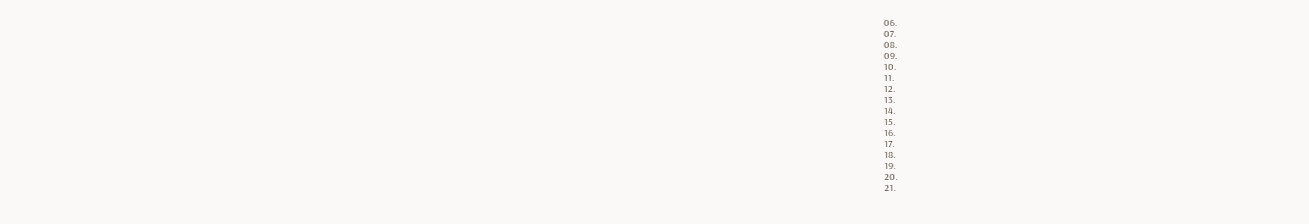06.
07.
08.
09.
10.
11.
12.
13.
14.
15.
16.
17.
18.
19.
20.
21.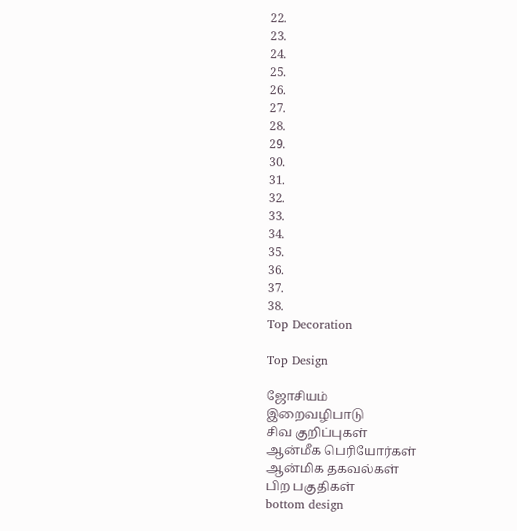22.
23.
24.
25.
26.
27.
28.
29.
30.
31.
32.
33.
34.
35.
36.
37.
38.
Top Decoration

Top Design

ஜோசியம்
இறைவழிபாடு
சிவ குறிப்புகள்
ஆன்மீக பெரியோர்கள்
ஆன்மிக தகவல்கள்
பிற பகுதிகள்
bottom design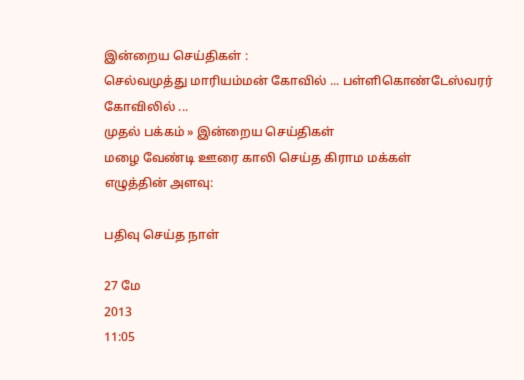இன்றைய செய்திகள் :
செல்வமுத்து மாரியம்மன் கோவில் ... பள்ளிகொண்டேஸ்வரர் கோவிலில் ...
முதல் பக்கம் » இன்றைய செய்திகள்
மழை வேண்டி ஊரை காலி செய்த கிராம மக்கள்
எழுத்தின் அளவு:

பதிவு செய்த நாள்

27 மே
2013
11:05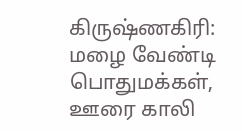கிருஷ்ணகிரி: மழை வேண்டி பொதுமக்கள், ஊரை காலி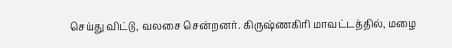செய்து விட்டு, வலசை சென்றனர். கிருஷ்ணகிரி மாவட்டத்தில், மழை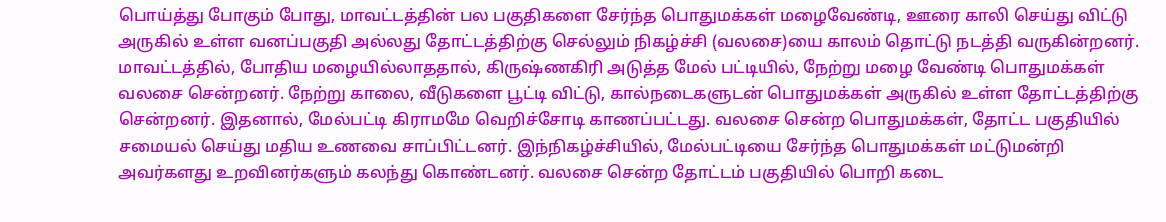பொய்த்து போகும் போது, மாவட்டத்தின் பல பகுதிகளை சேர்ந்த பொதுமக்கள் மழைவேண்டி, ஊரை காலி செய்து விட்டு அருகில் உள்ள வனப்பகுதி அல்லது தோட்டத்திற்கு செல்லும் நிகழ்ச்சி (வலசை)யை காலம் தொட்டு நடத்தி வருகின்றனர். மாவட்டத்தில், போதிய மழையில்லாததால், கிருஷ்ணகிரி அடுத்த மேல் பட்டியில், நேற்று மழை வேண்டி பொதுமக்கள் வலசை சென்றனர். நேற்று காலை, வீடுகளை பூட்டி விட்டு, கால்நடைகளுடன் பொதுமக்கள் அருகில் உள்ள தோட்டத்திற்கு சென்றனர். இதனால், மேல்பட்டி கிராமமே வெறிச்சோடி காணப்பட்டது. வலசை சென்ற பொதுமக்கள், தோட்ட பகுதியில் சமையல் செய்து மதிய உணவை சாப்பிட்டனர். இந்நிகழ்ச்சியில், மேல்பட்டியை சேர்ந்த பொதுமக்கள் மட்டுமன்றி அவர்களது உறவினர்களும் கலந்து கொண்டனர். வலசை சென்ற தோட்டம் பகுதியில் பொறி கடை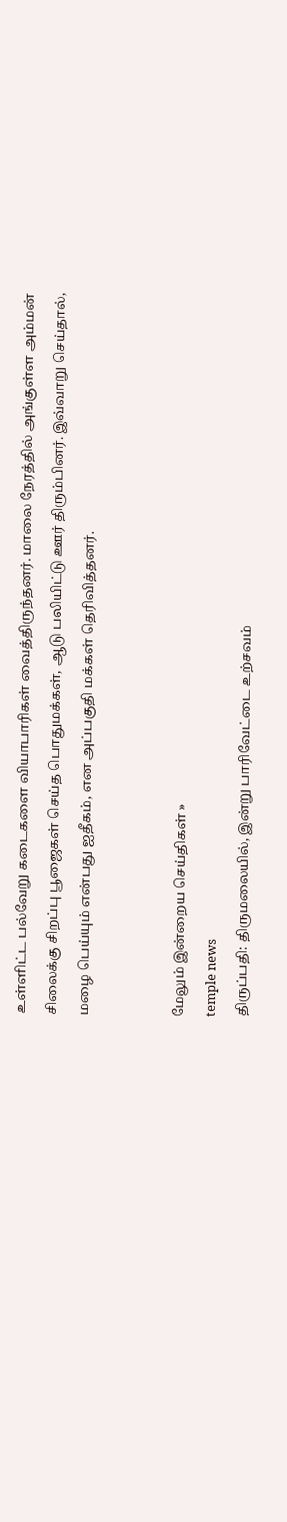உள்ளிட்ட பல்வேறு கடைகளை வியாபாரிகள் வைத்திருந்தனர். மாலை நேரத்தில் அங்குள்ள அம்மன் சிலைக்கு சிறப்பு பூஜைகள் செய்த பொதுமக்கள், ஆடு பலியிட்டு ஊர் திரும்பினர். இவ்வாறு செய்தால், மழை பெய்யும் என்பது ஐதீகம், என அப்பகுதி மக்கள் தெரிவித்தனர்.


மேலும் இன்றைய செய்திகள் »
temple news
திருப்பதி: திருமலையில், இன்று பாரிவேட்டை உற்சவம்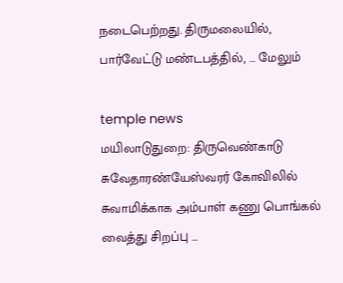நடைபெற்றது. திருமலையில், பார்வேட்டு மண்டபத்தில், ... மேலும்

temple news
மயிலாடுதுறை: திருவெண்காடு சுவேதாரண்யேஸ்வரர் கோவிலில் சுவாமிக்காக அம்பாள் கணு பொங்கல் வைத்து சிறப்பு ...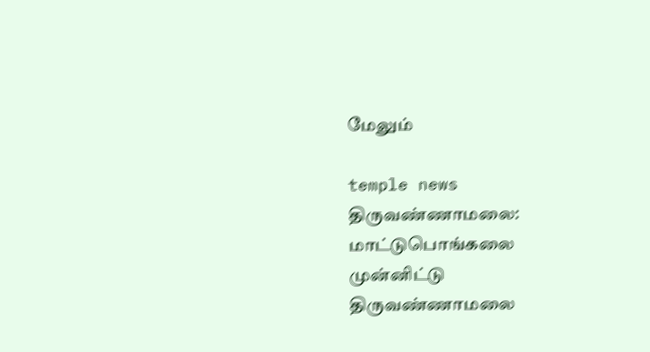மேலும்

temple news
திருவண்ணாமலை: மாட்டுபொங்கலை முன்னிட்டு திருவண்ணாமலை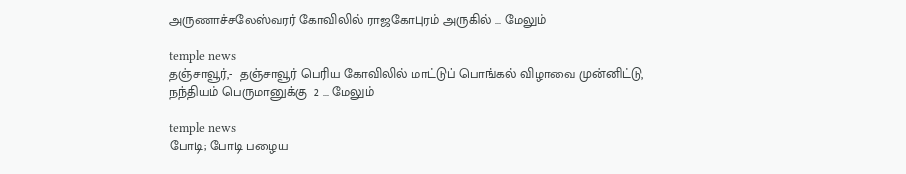அருணாச்சலேஸ்வரர் கோவிலில் ராஜகோபுரம் அருகில் ... மேலும்

temple news
தஞ்சாவூர்,-  தஞ்சாவூர் பெரிய கோவிலில் மாட்டுப் பொங்கல் விழாவை முன்னிட்டு, நந்தியம் பெருமானுக்கு  2 ... மேலும்

temple news
போடி; போடி பழைய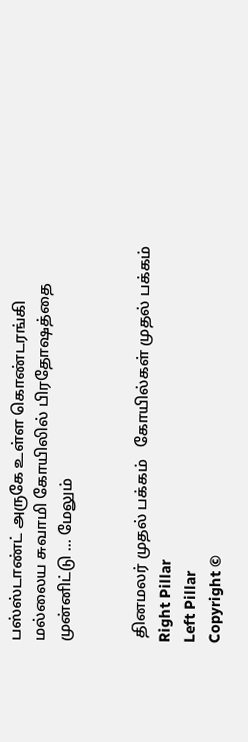பஸ்ஸ்டாண்ட் அருகே உள்ள கொண்டரங்கி மல்லைய சுவாமி கோயிலில் பிரதோஷத்தை முன்னிட்டு ... மேலும்


 தினமலர் முதல் பக்கம்   கோயில்கள் முதல் பக்கம்
Right Pillar
Left Pillar
Copyright ©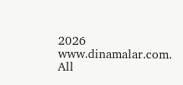2026 www.dinamalar.com. All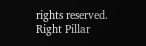rights reserved.
Right Pillar